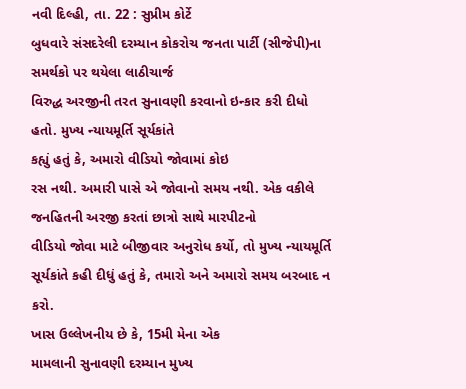નવી દિલ્હી, તા. 22 : સુપ્રીમ કોર્ટે
બુધવારે સંસદરેલી દરમ્યાન કોકરોચ જનતા પાર્ટી (સીજેપી)ના સમર્થકો પર થયેલા લાઠીચાર્જ
વિરુદ્ધ અરજીની તરત સુનાવણી કરવાનો ઇન્કાર કરી દીધો હતો. મુખ્ય ન્યાયમૂર્તિ સૂર્યકાંતે
કહ્યું હતું કે, અમારો વીડિયો જોવામાં કોઇ
રસ નથી. અમારી પાસે એ જોવાનો સમય નથી. એક વકીલે જનહિતની અરજી કરતાં છાત્રો સાથે મારપીટનો
વીડિયો જોવા માટે બીજીવાર અનુરોધ કર્યો, તો મુખ્ય ન્યાયમૂર્તિ
સૂર્યકાંતે કહી દીધું હતું કે, તમારો અને અમારો સમય બરબાદ ન કરો.
ખાસ ઉલ્લેખનીય છે કે, 15મી મેના એક
મામલાની સુનાવણી દરમ્યાન મુખ્ય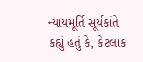ન્યાયમૂર્તિ સૂર્યકાંતે કહ્યું હતું કે, કેટલાક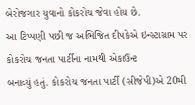બેરોજગાર યુવાનો કોકરોચ જેવા હોય છે.
આ ટિપ્પણી પછી જ અભિજિત દીપકેએ ઇન્સ્ટાગ્રામ પર કોકરોચ જનતા પાર્ટીના નામથી એકાઉન્ટ
બનાવ્યું હતું. કોકરોચ જનતા પાર્ટી (સીજેપી)એ 20મી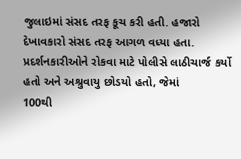જુલાઇમાં સંસદ તરફ કૂચ કરી હતી. હજારો
દેખાવકારો સંસદ તરફ આગળ વધ્યા હતા. પ્રદર્શનકારીઓને રોકવા માટે પોલીસે લાઠીચાર્જ કર્યો
હતો અને અશ્રુવાયુ છોડયો હતો, જેમાં
100થી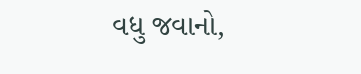વધુ જવાનો,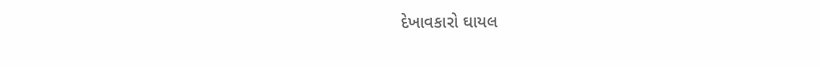દેખાવકારો ઘાયલ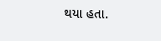થયા હતા.